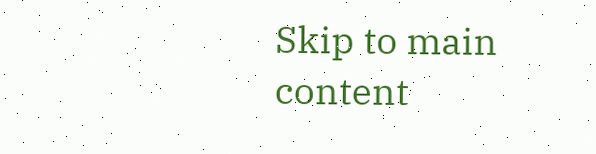Skip to main content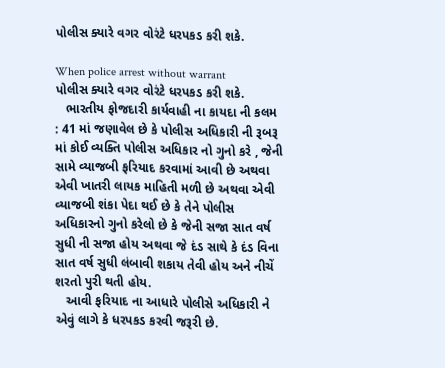પોલીસ ક્યારે વગર વોરંટે ધરપકડ કરી શકે.

When police arrest without warrant
પોલીસ ક્યારે વગર વોરંટે ધરપકડ કરી શકે.
   ભારતીય ફોજદારી કાર્યવાહી ના કાયદા ની કલમ : 41 માં જણાવેલ છે કે પોલીસ અધિકારી ની રૂબરૂ માં કોઈ વ્યક્તિ પોલીસ અધિકાર નો ગુનો કરે , જેની સામે વ્યાજબી ફરિયાદ કરવામાં આવી છે અથવા એવી ખાતરી લાયક માહિતી મળી છે અથવા એવી વ્યાજબી શંકા પેદા થઈ છે કે તેને પોલીસ અધિકારનો ગુનો કરેલો છે કે જેની સજા સાત વર્ષ સુધી ની સજા હોય અથવા જે દંડ સાથે કે દંડ વિના સાત વર્ષ સુધી લંબાવી શકાય તેવી હોય અને નીચેં શરતો પુરી થતી હોય.
   આવી ફરિયાદ ના આધારે પોલીસે અધિકારી ને એવું લાગે કે ધરપકડ કરવી જરૂરી છે.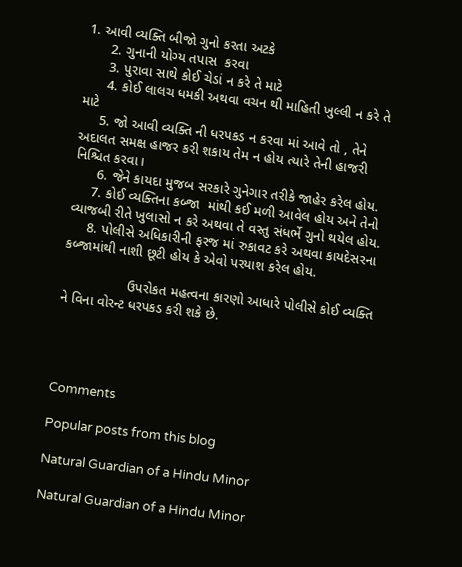1. આવી વ્યક્તિ બીજો ગુનો કરતા અટકે
      2. ગુનાની યોગ્ય તપાસ  કરવા
      3. પુરાવા સાથે કોઈ ચેડાં ન કરે તે માટે
      4. કોઈ લાલચ ધમકી અથવા વચન થી માહિતી ખુલ્લી ન કરે તે માટે
     5. જો આવી વ્યક્તિ ની ધરપકડ ન કરવા માં આવે તો , તેને અદાલત સમક્ષ હાજર કરી શકાય તેમ ન હોય ત્યારે તેની હાજરી નિશ્ચિત કરવા।
      6. જેને કાયદા મુજબ સરકારે ગુનેગાર તરીકે જાહેર કરેલ હોય.
     7. કોઈ વ્યક્તિના કબ્જા  માંથી કઈ મળી આવેલ હોય અને તેનો વ્યાજબી રીતે ખુલાસો ન કરે અથવા તે વસ્તુ સંધર્ભે ગુનો થયેલ હોય.
     8. પોલીસે અધિકારીની ફરજ માં રુકાવટ કરે અથવા કાયદેસરના કબ્જામાંથી નાશી છૂટી હોય કે એવો પરયાશ કરેલ હોય.

                 ઉપરોકત મહત્વના કારણો આધારે પોલીસે કોઈ વ્યક્તિ ને વિના વોરન્ટ ધરપકડ કરી શકે છે.




Comments

Popular posts from this blog

Natural Guardian of a Hindu Minor

Natural Guardian of a Hindu Minor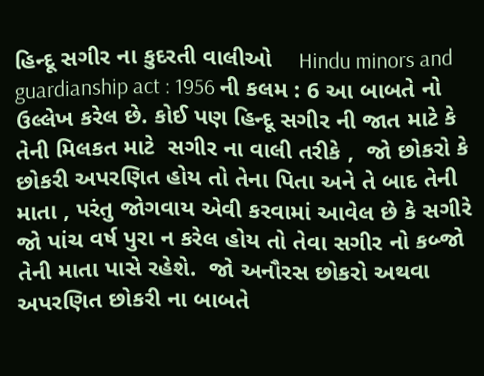હિન્દૂ સગીર ના કુદરતી વાલીઓ    Hindu minors and guardianship act : 1956 ની કલમ : 6 આ બાબતે નો ઉલ્લેખ કરેલ છે. કોઈ પણ હિન્દૂ સગીર ની જાત માટે કે તેની મિલકત માટે  સગીર ના વાલી તરીકે ,  જો છોકરો કે છોકરી અપરણિત હોય તો તેના પિતા અને તે બાદ તેની માતા , પરંતુ જોગવાય એવી કરવામાં આવેલ છે કે સગીરે જો પાંચ વર્ષ પુરા ન કરેલ હોય તો તેવા સગીર નો કબ્જો તેની માતા પાસે રહેશે.  જો અનૌરસ છોકરો અથવા અપરણિત છોકરી ના બાબતે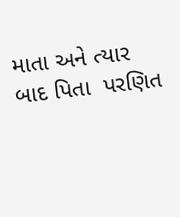માતા અને ત્યાર બાદ પિતા  પરણિત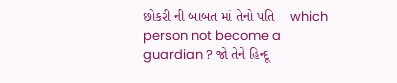છોકરી ની બાબત માં તેનો પતિ    which person not become a guardian ? જો તેને હિન્દૂ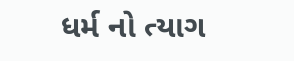ધર્મ નો ત્યાગ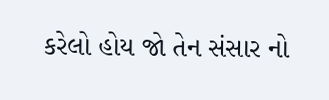કરેલો હોય જો તેન સંસાર નો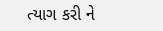ત્યાગ કરી ને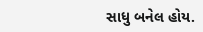સાધુ બનેલ હોય.